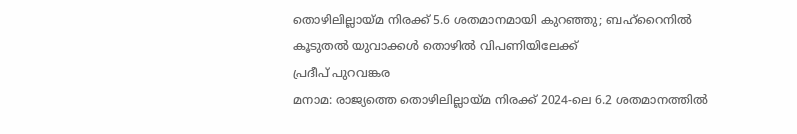തൊഴിലില്ലായ്മ നിരക്ക് 5.6 ശതമാനമായി കുറഞ്ഞു; ബഹ്റൈനിൽ കൂടുതൽ യുവാക്കൾ തൊഴിൽ വിപണിയിലേക്ക്
പ്രദീപ് പുറവങ്കര
മനാമ: രാജ്യത്തെ തൊഴിലില്ലായ്മ നിരക്ക് 2024-ലെ 6.2 ശതമാനത്തിൽ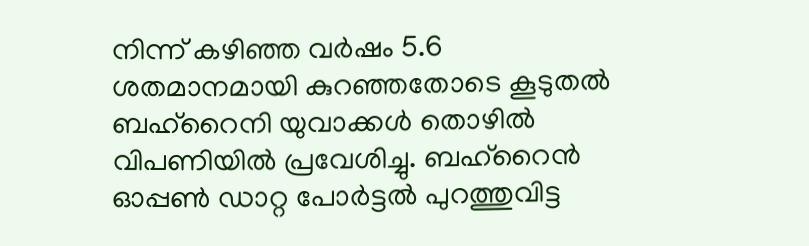നിന്ന് കഴിഞ്ഞ വർഷം 5.6 ശതമാനമായി കുറഞ്ഞതോടെ കൂടുതൽ ബഹ്റൈനി യുവാക്കൾ തൊഴിൽ വിപണിയിൽ പ്രവേശിച്ചു. ബഹ്റൈൻ ഓപ്പൺ ഡാറ്റ പോർട്ടൽ പുറത്തുവിട്ട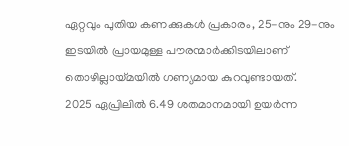ഏറ്റവും പുതിയ കണക്കുകൾ പ്രകാരം, 25-നും 29-നും ഇടയിൽ പ്രായമുള്ള പൗരന്മാർക്കിടയിലാണ് തൊഴില്ലായ്മയിൽ ഗണ്യമായ കുറവുണ്ടായത്.
2025 ഏപ്രിലിൽ 6.49 ശതമാനമായി ഉയർന്ന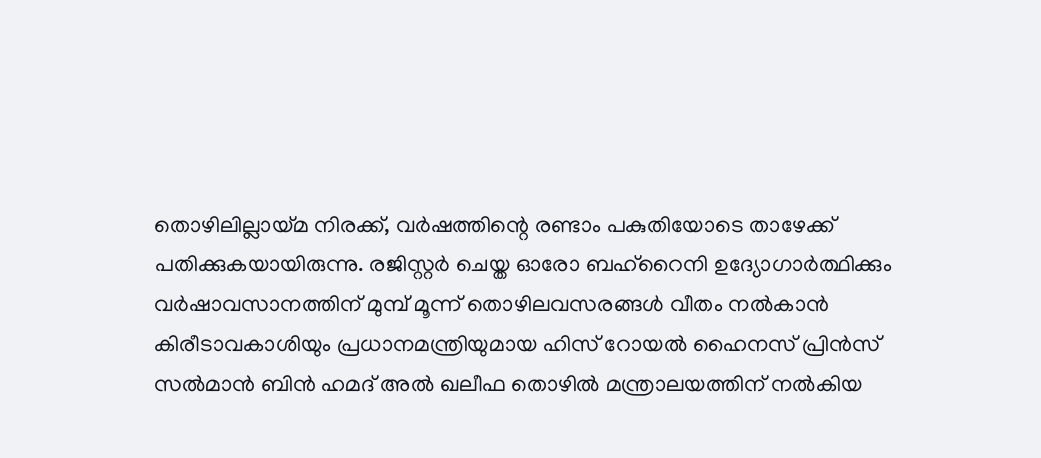തൊഴിലില്ലായ്മ നിരക്ക്, വർഷത്തിന്റെ രണ്ടാം പകുതിയോടെ താഴേക്ക് പതിക്കുകയായിരുന്നു. രജിസ്റ്റർ ചെയ്ത ഓരോ ബഹ്റൈനി ഉദ്യോഗാർത്ഥിക്കും വർഷാവസാനത്തിന് മുമ്പ് മൂന്ന് തൊഴിലവസരങ്ങൾ വീതം നൽകാൻ കിരീടാവകാശിയും പ്രധാനമന്ത്രിയുമായ ഹിസ് റോയൽ ഹൈനസ് പ്രിൻസ് സൽമാൻ ബിൻ ഹമദ് അൽ ഖലീഫ തൊഴിൽ മന്ത്രാലയത്തിന് നൽകിയ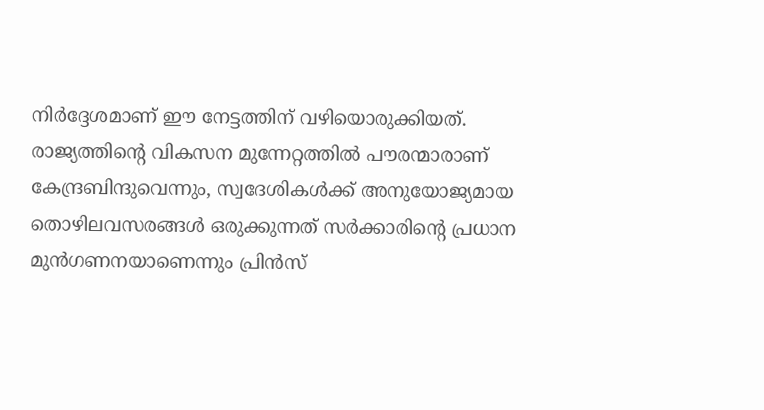നിർദ്ദേശമാണ് ഈ നേട്ടത്തിന് വഴിയൊരുക്കിയത്. രാജ്യത്തിന്റെ വികസന മുന്നേറ്റത്തിൽ പൗരന്മാരാണ് കേന്ദ്രബിന്ദുവെന്നും, സ്വദേശികൾക്ക് അനുയോജ്യമായ തൊഴിലവസരങ്ങൾ ഒരുക്കുന്നത് സർക്കാരിന്റെ പ്രധാന മുൻഗണനയാണെന്നും പ്രിൻസ്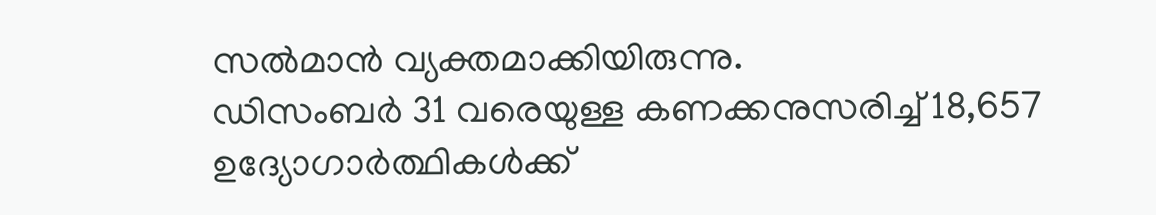സൽമാൻ വ്യക്തമാക്കിയിരുന്നു.
ഡിസംബർ 31 വരെയുള്ള കണക്കനുസരിച്ച് 18,657 ഉദ്യോഗാർത്ഥികൾക്ക്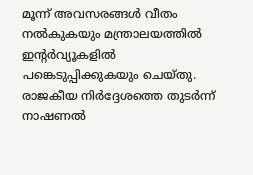മൂന്ന് അവസരങ്ങൾ വീതം നൽകുകയും മന്ത്രാലയത്തിൽ ഇന്റർവ്യൂകളിൽ പങ്കെടുപ്പിക്കുകയും ചെയ്തു. രാജകീയ നിർദ്ദേശത്തെ തുടർന്ന് നാഷണൽ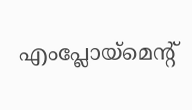എംപ്ലോയ്മെന്റ്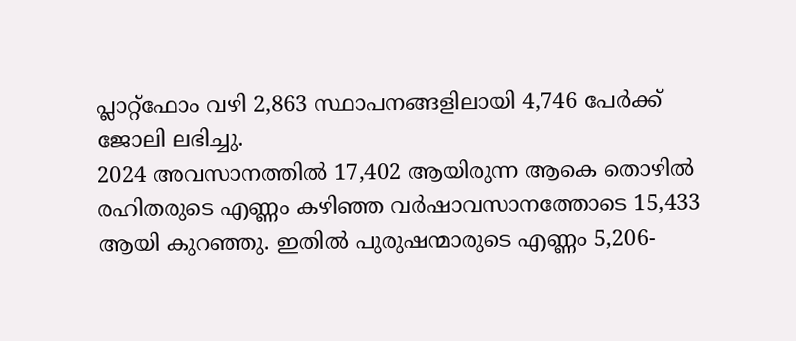പ്ലാറ്റ്ഫോം വഴി 2,863 സ്ഥാപനങ്ങളിലായി 4,746 പേർക്ക് ജോലി ലഭിച്ചു.
2024 അവസാനത്തിൽ 17,402 ആയിരുന്ന ആകെ തൊഴിൽ രഹിതരുടെ എണ്ണം കഴിഞ്ഞ വർഷാവസാനത്തോടെ 15,433 ആയി കുറഞ്ഞു. ഇതിൽ പുരുഷന്മാരുടെ എണ്ണം 5,206-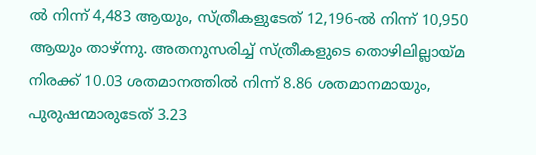ൽ നിന്ന് 4,483 ആയും, സ്ത്രീകളുടേത് 12,196-ൽ നിന്ന് 10,950 ആയും താഴ്ന്നു. അതനുസരിച്ച് സ്ത്രീകളുടെ തൊഴിലില്ലായ്മ നിരക്ക് 10.03 ശതമാനത്തിൽ നിന്ന് 8.86 ശതമാനമായും, പുരുഷന്മാരുടേത് 3.23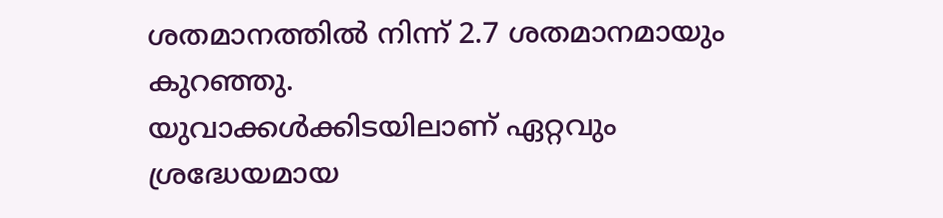ശതമാനത്തിൽ നിന്ന് 2.7 ശതമാനമായും കുറഞ്ഞു.
യുവാക്കൾക്കിടയിലാണ് ഏറ്റവും ശ്രദ്ധേയമായ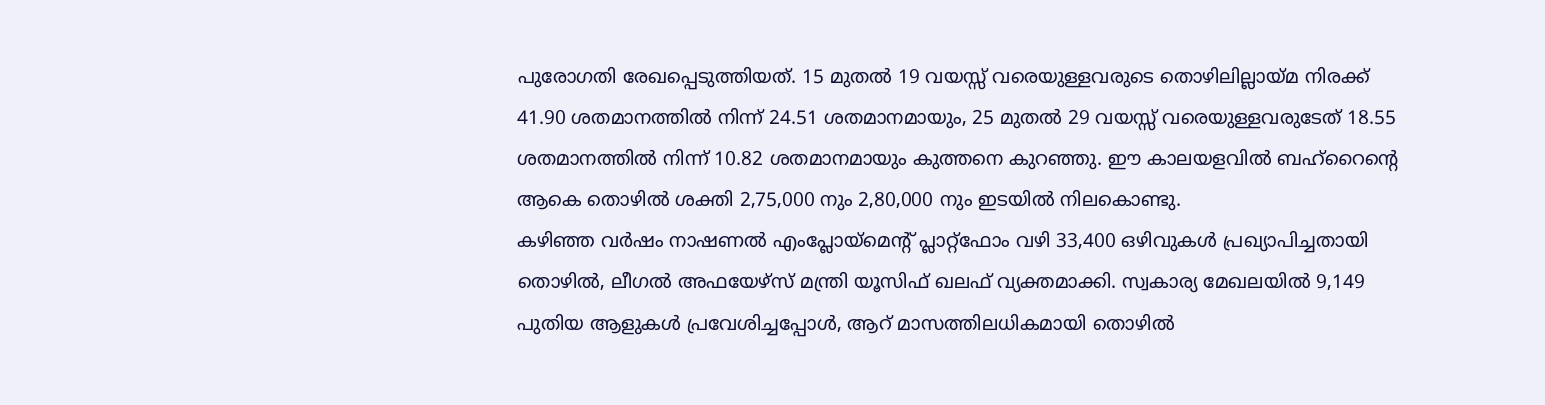പുരോഗതി രേഖപ്പെടുത്തിയത്. 15 മുതൽ 19 വയസ്സ് വരെയുള്ളവരുടെ തൊഴിലില്ലായ്മ നിരക്ക് 41.90 ശതമാനത്തിൽ നിന്ന് 24.51 ശതമാനമായും, 25 മുതൽ 29 വയസ്സ് വരെയുള്ളവരുടേത് 18.55 ശതമാനത്തിൽ നിന്ന് 10.82 ശതമാനമായും കുത്തനെ കുറഞ്ഞു. ഈ കാലയളവിൽ ബഹ്റൈന്റെ ആകെ തൊഴിൽ ശക്തി 2,75,000 നും 2,80,000 നും ഇടയിൽ നിലകൊണ്ടു.
കഴിഞ്ഞ വർഷം നാഷണൽ എംപ്ലോയ്മെന്റ് പ്ലാറ്റ്ഫോം വഴി 33,400 ഒഴിവുകൾ പ്രഖ്യാപിച്ചതായി തൊഴിൽ, ലീഗൽ അഫയേഴ്സ് മന്ത്രി യൂസിഫ് ഖലഫ് വ്യക്തമാക്കി. സ്വകാര്യ മേഖലയിൽ 9,149 പുതിയ ആളുകൾ പ്രവേശിച്ചപ്പോൾ, ആറ് മാസത്തിലധികമായി തൊഴിൽ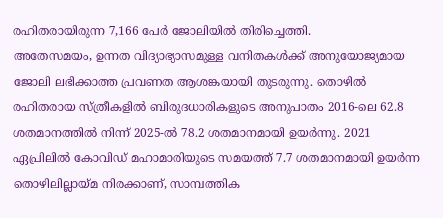രഹിതരായിരുന്ന 7,166 പേർ ജോലിയിൽ തിരിച്ചെത്തി.
അതേസമയം, ഉന്നത വിദ്യാഭ്യാസമുള്ള വനിതകൾക്ക് അനുയോജ്യമായ ജോലി ലഭിക്കാത്ത പ്രവണത ആശങ്കയായി തുടരുന്നു. തൊഴിൽ രഹിതരായ സ്ത്രീകളിൽ ബിരുദധാരികളുടെ അനുപാതം 2016-ലെ 62.8 ശതമാനത്തിൽ നിന്ന് 2025-ൽ 78.2 ശതമാനമായി ഉയർന്നു. 2021 ഏപ്രിലിൽ കോവിഡ് മഹാമാരിയുടെ സമയത്ത് 7.7 ശതമാനമായി ഉയർന്ന തൊഴിലില്ലായ്മ നിരക്കാണ്, സാമ്പത്തിക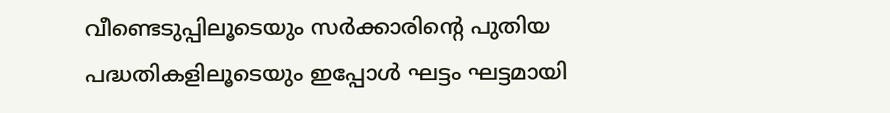വീണ്ടെടുപ്പിലൂടെയും സർക്കാരിന്റെ പുതിയ പദ്ധതികളിലൂടെയും ഇപ്പോൾ ഘട്ടം ഘട്ടമായി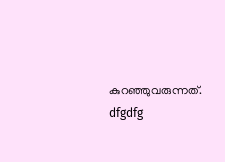കുറഞ്ഞുവരുന്നത്.
dfgdfg